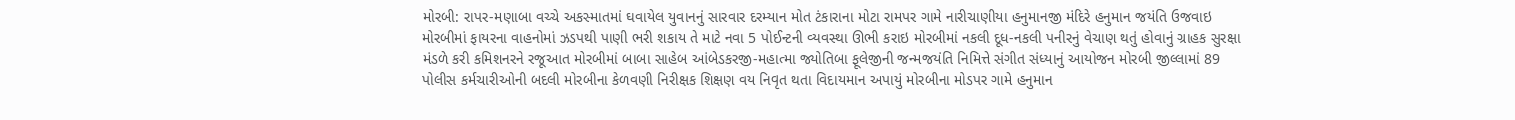મોરબી: રાપર-મણાબા વચ્ચે અકસ્માતમાં ઘવાયેલ યુવાનનું સારવાર દરમ્યાન મોત ટંકારાના મોટા રામપર ગામે નારીચાણીયા હનુમાનજી મંદિરે હનુમાન જયંતિ ઉજવાઇ મોરબીમાં ફાયરના વાહનોમાં ઝડપથી પાણી ભરી શકાય તે માટે નવા 5 પોઈન્ટની વ્યવસ્થા ઊભી કરાઇ મોરબીમાં નકલી દૂધ-નકલી પનીરનું વેચાણ થતું હોવાનું ગ્રાહક સુરક્ષા મંડળે કરી કમિશનરને રજૂઆત મોરબીમાં બાબા સાહેબ આંબેડકરજી-મહાત્મા જ્યોતિબા ફૂલેજીની જન્મજયંતિ નિમિત્તે સંગીત સંધ્યાનું આયોજન મોરબી જીલ્લામાં 89 પોલીસ કર્મચારીઓની બદલી મોરબીના કેળવણી નિરીક્ષક શિક્ષણ વય નિવૃત થતા વિદાયમાન અપાયું મોરબીના મોડપર ગામે હનુમાન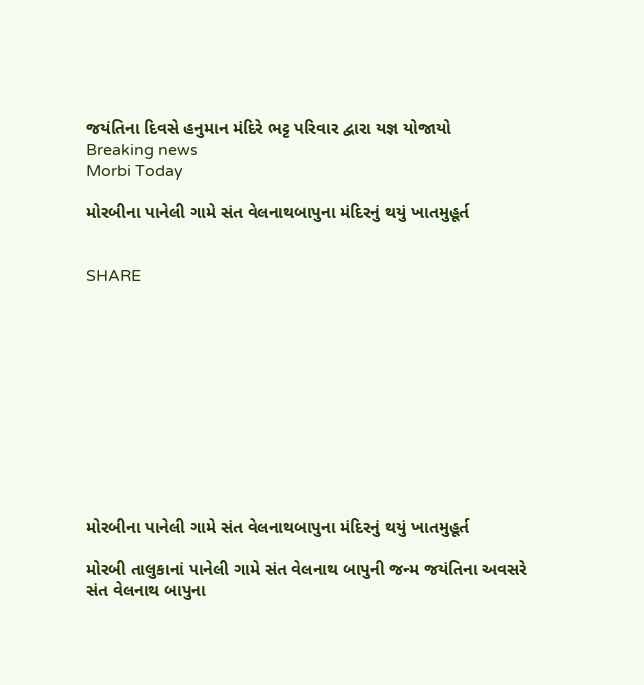જયંતિના દિવસે હનુમાન મંદિરે ભટ્ટ પરિવાર દ્વારા યજ્ઞ યોજાયો
Breaking news
Morbi Today

મોરબીના પાનેલી ગામે સંત વેલનાથબાપુના મંદિરનું થયું ખાતમુહૂર્ત


SHARE











મોરબીના પાનેલી ગામે સંત વેલનાથબાપુના મંદિરનું થયું ખાતમુહૂર્ત

મોરબી તાલુકાનાં પાનેલી ગામે સંત વેલનાથ બાપુની જન્મ જયંતિના અવસરે સંત વેલનાથ બાપુના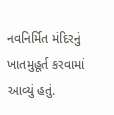નવનિર્મિત મંદિરનું ખાતમુહૂર્ત કરવામાં આવ્યું હતું.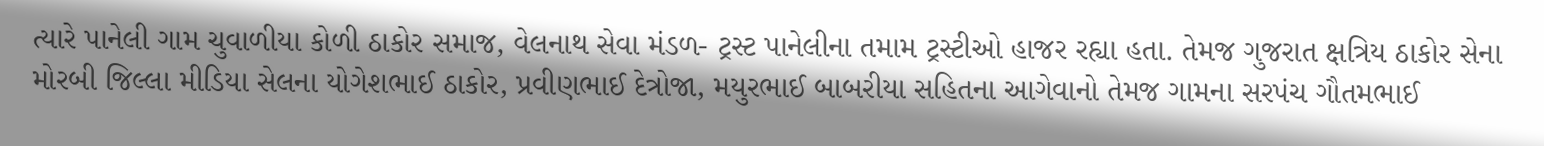ત્યારે પાનેલી ગામ ચુવાળીયા કોળી ઠાકોર સમાજ, વેલનાથ સેવા મંડળ- ટ્રસ્ટ પાનેલીના તમામ ટ્રસ્ટીઓ હાજર રહ્યા હતા. તેમજ ગુજરાત ક્ષત્રિય ઠાકોર સેના મોરબી જિલ્લા મીડિયા સેલના યોગેશભાઈ ઠાકોર, પ્રવીણભાઈ દેત્રોજા, મયુરભાઈ બાબરીયા સહિતના આગેવાનો તેમજ ગામના સરપંચ ગૌતમભાઈ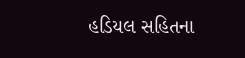હડિયલ સહિતના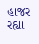હાજર રહ્યા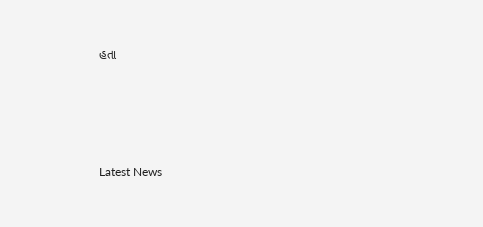હતા






Latest News